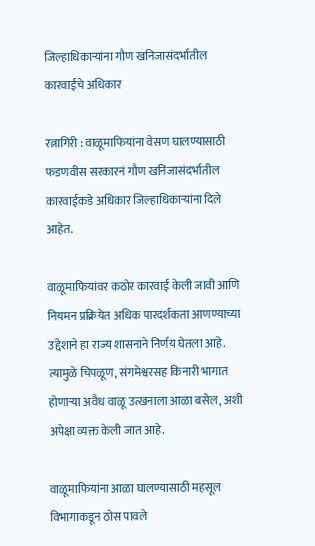जिल्हाधिकाऱ्यांना गौण खनिजासंदर्भातील कारवाईचे अधिकार

रत्नागिरी : वाळूमाफियांना वेसण घालण्यासाठी फडणवीस सरकारनं गौण खनिजासंदर्भातील कारवाईकडे अधिकार जिल्हाधिकाऱ्यांना दिले आहेत.

वाळूमाफियांवर कठोर कारवाई केली जावी आणि नियमन प्रक्रियेत अधिक पारदर्शकता आणण्याच्या उद्देशाने हा राज्य शासनाने निर्णय घेतला आहे. त्यामुळे चिपळूण, संगमेश्वरसह किनारी भागात होणाऱ्या अवैध वाळू उत्खनाला आळा बसेल, अशी अपेक्षा व्यक्त केली जात आहे.

वाळूमाफियांना आळा घालण्यासाठी महसूल विभागाकडून ठोस पावले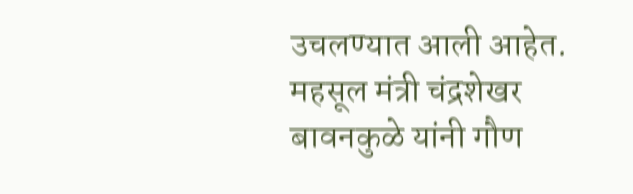उचलण्यात आली आहेत. महसूल मंत्री चंद्रशेखर बावनकुळे यांनी गौण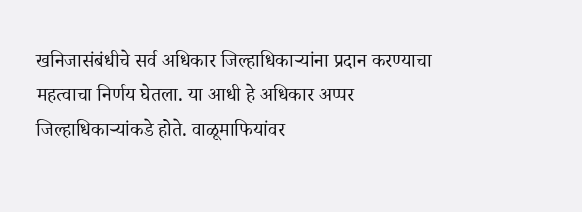खनिजासंबंधीचे सर्व अधिकार जिल्हाधिकाऱ्यांना प्रदान करण्याचा महत्वाचा निर्णय घेतला. या आधी हे अधिकार अप्पर जिल्हाधिकाऱ्यांकडे होते. वाळूमाफियांवर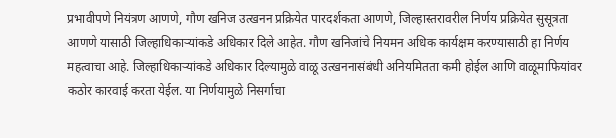प्रभावीपणे नियंत्रण आणणे, गौण खनिज उत्खनन प्रक्रियेत पारदर्शकता आणणे, जिल्हास्तरावरील निर्णय प्रक्रियेत सुसूत्रता आणणे यासाठी जिल्हाधिकाऱ्यांकडे अधिकार दिले आहेत. गौण खनिजांचे नियमन अधिक कार्यक्षम करण्यासाठी हा निर्णय महत्वाचा आहे. जिल्हाधिकाऱ्यांकडे अधिकार दिल्यामुळे वाळू उत्खननासंबंधी अनियमितता कमी होईल आणि वाळूमाफियांवर कठोर कारवाई करता येईल. या निर्णयामुळे निसर्गाचा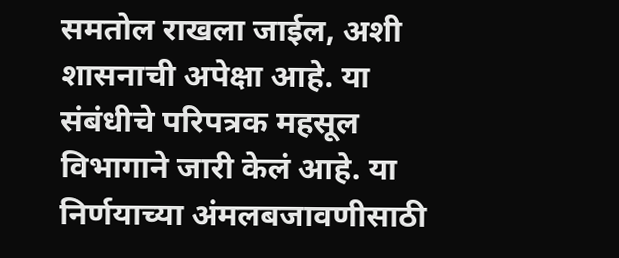समतोल राखला जाईल, अशी शासनाची अपेक्षा आहे. या संबंधीचे परिपत्रक महसूल विभागाने जारी केलं आहे. या निर्णयाच्या अंमलबजावणीसाठी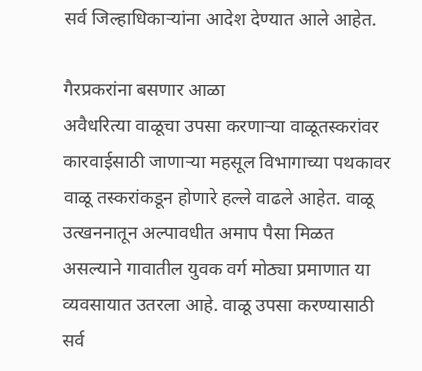सर्व जिल्हाधिकाऱ्यांना आदेश देण्यात आले आहेत.

गैरप्रकरांना बसणार आळा
अवैधरित्या वाळूचा उपसा करणाऱ्या वाळूतस्करांवर कारवाईसाठी जाणाऱ्या महसूल विभागाच्या पथकावर वाळू तस्करांकडून होणारे हल्ले वाढले आहेत. वाळू उत्खननातून अल्पावधीत अमाप पैसा मिळत असल्याने गावातील युवक वर्ग मोठ्या प्रमाणात या व्यवसायात उतरला आहे. वाळू उपसा करण्यासाठी सर्व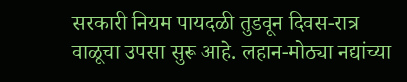सरकारी नियम पायदळी तुडवून दिवस-रात्र वाळूचा उपसा सुरू आहे. लहान-मोठ्या नद्यांच्या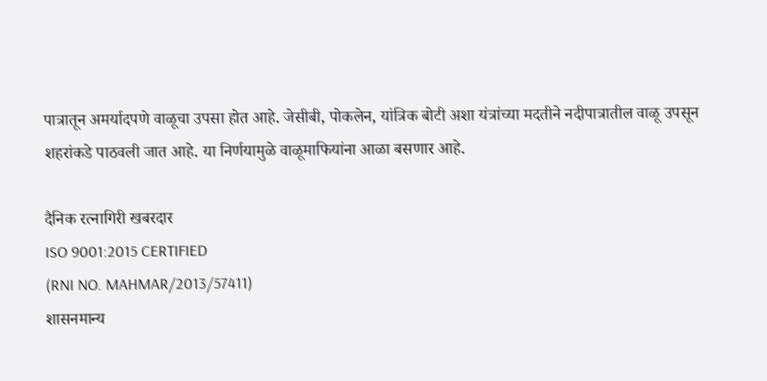पात्रातून अमर्यादपणे वाळूचा उपसा होत आहे. जेसीबी, पोकलेन, यांत्रिक बोटी अशा यंत्रांच्या मदतीने नदीपात्रातील वाळू उपसून शहरांकडे पाठवली जात आहे. या निर्णयामुळे वाळूमाफियांना आळा बसणार आहे.

दैनिक रत्नागिरी खबरदार
ISO 9001:2015 CERTIFIED
(RNI NO. MAHMAR/2013/57411)
शासनमान्य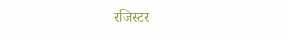रजिस्टर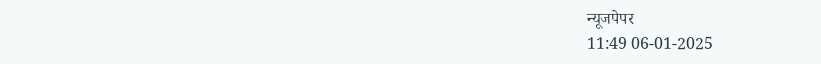न्यूजपेपर
11:49 06-01-2025